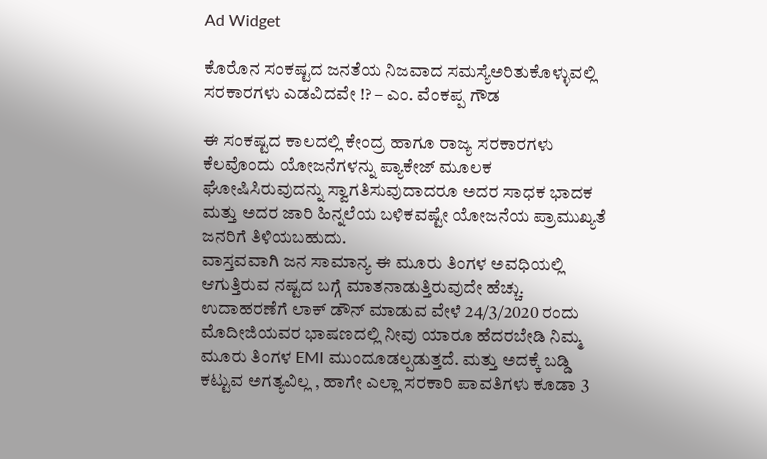Ad Widget

ಕೊರೊನ ಸಂಕಷ್ಟದ ಜನತೆಯ ನಿಜವಾದ ಸಮಸ್ಯೆಅರಿತುಕೊಳ್ಳುವಲ್ಲಿ ಸರಕಾರಗಳು ಎಡವಿದವೇ !? – ಎಂ. ವೆಂಕಪ್ಪ ಗೌಡ

ಈ ಸಂಕಷ್ಟದ ಕಾಲದಲ್ಲಿ ಕೇಂದ್ರ ಹಾಗೂ ರಾಜ್ಯ ಸರಕಾರಗಳು ಕೆಲವೊಂದು ಯೋಜನೆಗಳನ್ನು ಪ್ಯಾಕೇಜ್ ಮೂಲಕ ಘೋಷಿಸಿರುವುದನ್ನು ಸ್ವಾಗತಿಸುವುದಾದರೂ ಅದರ ಸಾಧಕ ಭಾದಕ ಮತ್ತು ಅದರ ಜಾರಿ ಹಿನ್ನಲೆಯ ಬಳಿಕವಷ್ಟೇ ಯೋಜನೆಯ ಪ್ರಾಮುಖ್ಯತೆ ಜನರಿಗೆ ತಿಳಿಯಬಹುದು.
ವಾಸ್ತವವಾಗಿ ಜನ ಸಾಮಾನ್ಯ ಈ ಮೂರು ತಿಂಗಳ ಅವಧಿಯಲ್ಲಿ ಆಗುತ್ತಿರುವ ನಷ್ಟದ ಬಗ್ಗೆ ಮಾತನಾಡುತ್ತಿರುವುದೇ ಹೆಚ್ಚು. ಉದಾಹರಣೆಗೆ ಲಾಕ್ ಡೌನ್ ಮಾಡುವ ವೇಳೆ 24/3/2020 ರಂದು ಮೊದೀಜಿಯವರ ಭಾಷಣದಲ್ಲಿ ನೀವು ಯಾರೂ ಹೆದರಬೇಡಿ ನಿಮ್ಮ ಮೂರು ತಿಂಗಳ EMI ಮುಂದೂಡಲ್ಪಡುತ್ತದೆ. ಮತ್ತು ಅದಕ್ಕೆ ಬಡ್ಡಿ ಕಟ್ಟುವ ಅಗತ್ಯವಿಲ್ಲ , ಹಾಗೇ ಎಲ್ಲಾ ಸರಕಾರಿ ಪಾವತಿಗಳು ಕೂಡಾ 3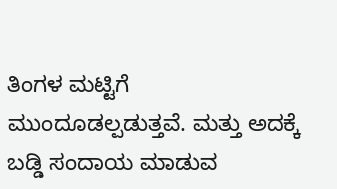ತಿಂಗಳ ಮಟ್ಟಿಗೆ ಮುಂದೂಡಲ್ಪಡುತ್ತವೆ. ಮತ್ತು ಅದಕ್ಕೆ ಬಡ್ಡಿ ಸಂದಾಯ ಮಾಡುವ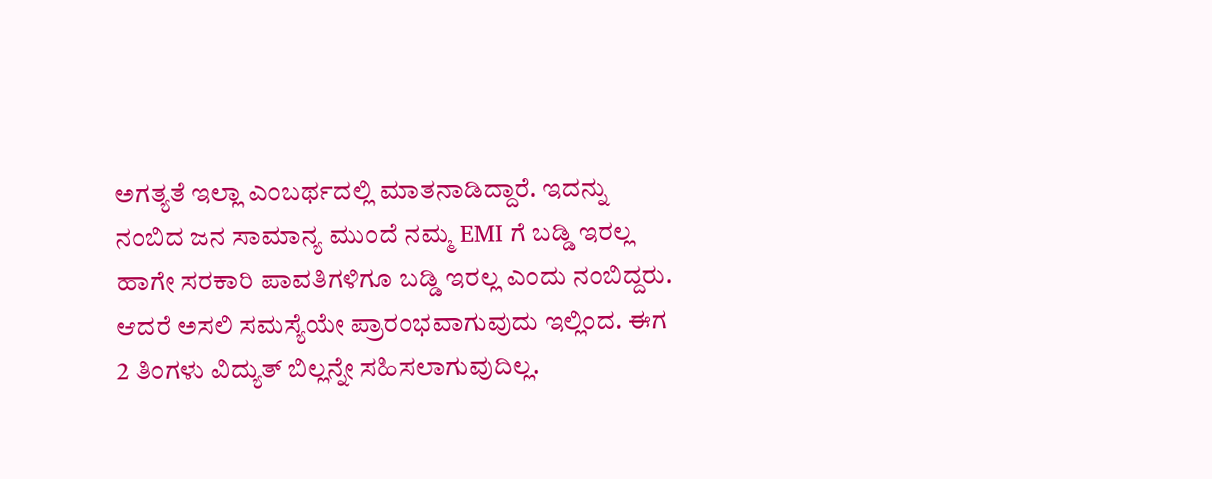ಅಗತ್ಯತೆ ಇಲ್ಲಾ ಎಂಬರ್ಥದಲ್ಲಿ ಮಾತನಾಡಿದ್ದಾರೆ. ಇದನ್ನು ನಂಬಿದ ಜನ ಸಾಮಾನ್ಯ ಮುಂದೆ ನಮ್ಮ EMI ಗೆ ಬಡ್ಡಿ ಇರಲ್ಲ ಹಾಗೇ ಸರಕಾರಿ ಪಾವತಿಗಳಿಗೂ ಬಡ್ಡಿ ಇರಲ್ಲ ಎಂದು ನಂಬಿದ್ದರು. ಆದರೆ ಅಸಲಿ ಸಮಸ್ಯೆಯೇ ಪ್ರಾರಂಭವಾಗುವುದು ಇಲ್ಲಿಂದ. ಈಗ 2 ತಿಂಗಳು ವಿದ್ಯುತ್ ಬಿಲ್ಲನ್ನೇ ಸಹಿಸಲಾಗುವುದಿಲ್ಲ.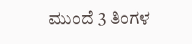ಮುಂದೆ 3 ತಿಂಗಳ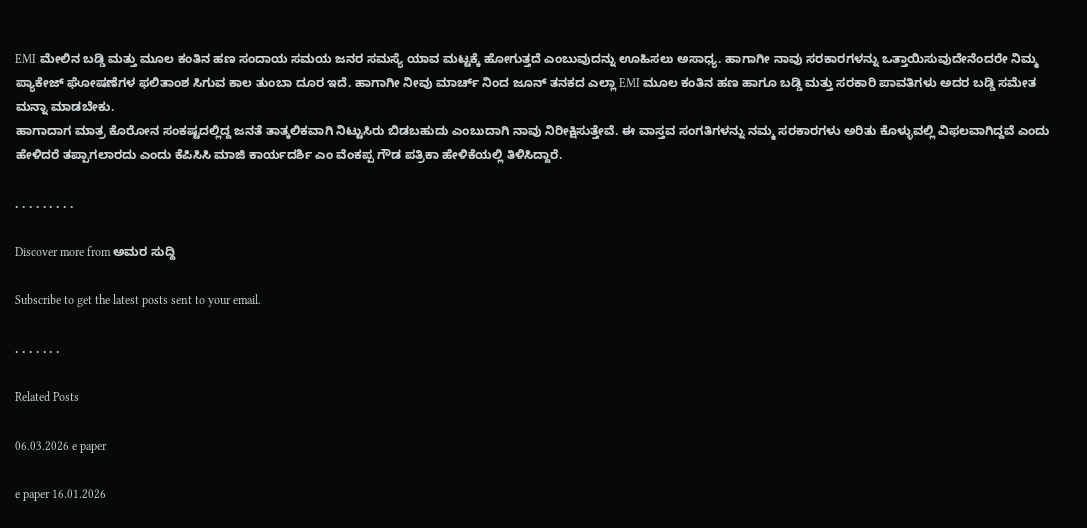EMI ಮೇಲಿನ ಬಡ್ಡಿ ಮತ್ತು ಮೂಲ ಕಂತಿನ ಹಣ ಸಂದಾಯ ಸಮಯ ಜನರ ಸಮಸ್ಯೆ ಯಾವ ಮಟ್ಟಕ್ಕೆ ಹೋಗುತ್ತದೆ ಎಂಬುವುದನ್ನು ಊಹಿಸಲು ಅಸಾಧ್ಯ. ಹಾಗಾಗೀ ನಾವು ಸರಕಾರಗಳನ್ನು ಒತ್ತಾಯಿಸುವುದೇನೆಂದರೇ ನಿಮ್ಮ ಪ್ಯಾಕೇಜ್ ಘೋಷಣೆಗಳ ಫಲಿತಾಂಶ ಸಿಗುವ ಕಾಲ ತುಂಬಾ ದೂರ ಇದೆ. ಹಾಗಾಗೀ ನೀವು ಮಾರ್ಚ್ ನಿಂದ ಜೂನ್ ತನಕದ ಎಲ್ಲಾ EMI ಮೂಲ ಕಂತಿನ ಹಣ ಹಾಗೂ ಬಡ್ಡಿ ಮತ್ತು ಸರಕಾರಿ ಪಾವತಿಗಳು ಅದರ ಬಡ್ಡಿ ಸಮೇತ ಮನ್ನಾ ಮಾಡಬೇಕು.
ಹಾಗಾದಾಗ ಮಾತ್ರ ಕೊರೋನ ಸಂಕಷ್ಟದಲ್ಲಿದ್ದ ಜನತೆ ತಾತ್ಕಲಿಕವಾಗಿ ನಿಟ್ಟುಸಿರು ಬಿಡಬಹುದು ಎಂಬುದಾಗಿ ನಾವು ನಿರೀಕ್ಷಿಸುತ್ತೇವೆ. ಈ ವಾಸ್ತವ ಸಂಗತಿಗಳನ್ನು ನಮ್ಮ ಸರಕಾರಗಳು ಅರಿತು ಕೊಳ್ಳುವಲ್ಲಿ ವಿಫಲವಾಗಿದ್ದವೆ ಎಂದು ಹೇಳಿದರೆ ತಪ್ಪಾಗಲಾರದು ಎಂದು ಕೆಪಿಸಿಸಿ ಮಾಜಿ ಕಾರ್ಯದರ್ಶಿ ಎಂ ವೆಂಕಪ್ಪ ಗೌಡ ಪತ್ರಿಕಾ ಹೇಳಿಕೆಯಲ್ಲಿ ತಿಳಿಸಿದ್ದಾರೆ.

. . . . . . . . .

Discover more from ಅಮರ ಸುದ್ದಿ

Subscribe to get the latest posts sent to your email.

. . . . . . .

Related Posts

06.03.2026 e paper

e paper 16.01.2026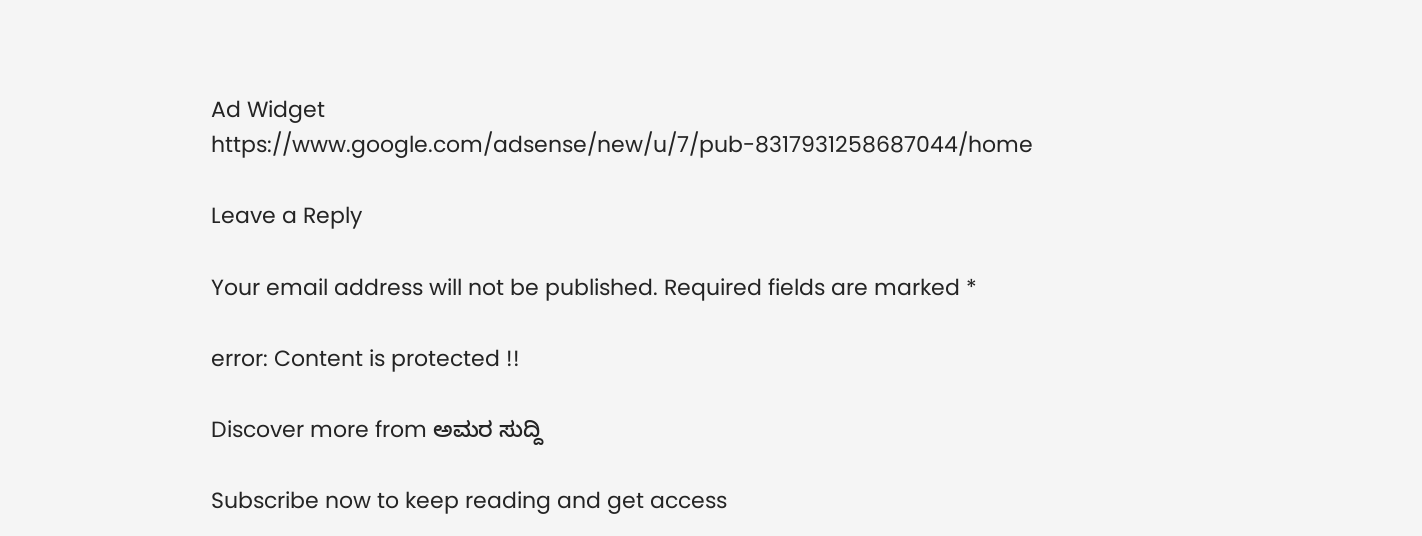Ad Widget
https://www.google.com/adsense/new/u/7/pub-8317931258687044/home

Leave a Reply

Your email address will not be published. Required fields are marked *

error: Content is protected !!

Discover more from ಅಮರ ಸುದ್ದಿ

Subscribe now to keep reading and get access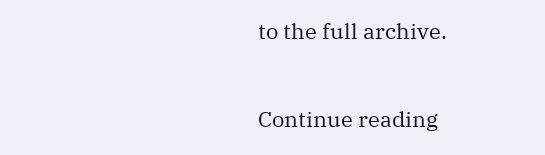to the full archive.

Continue reading